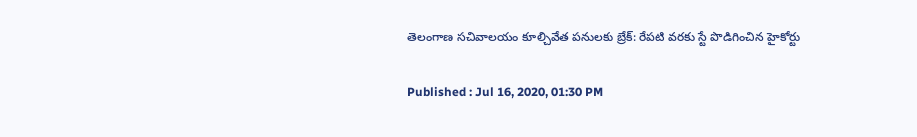తెలంగాణ సచివాలయం కూల్చివేత పనులకు బ్రేక్: రేపటి వరకు స్టే పొడిగించిన హైకోర్టు

Published : Jul 16, 2020, 01:30 PM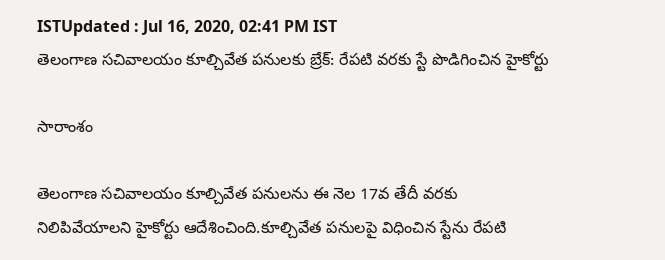ISTUpdated : Jul 16, 2020, 02:41 PM IST
తెలంగాణ సచివాలయం కూల్చివేత పనులకు బ్రేక్: రేపటి వరకు స్టే పొడిగించిన హైకోర్టు

సారాంశం

తెలంగాణ సచివాలయం కూల్చివేత పనులను ఈ నెల 17వ తేదీ వరకు నిలిపివేయాలని హైకోర్టు ఆదేశించింది.కూల్చివేత పనులపై విధించిన స్టేను రేపటి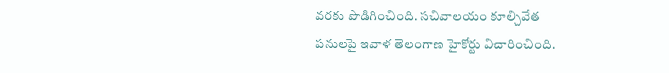వరకు పొడిగించింది. సచివాలయం కూల్చివేత పనులపై ఇవాళ తెలంగాణ హైకోర్టు విచారించింది.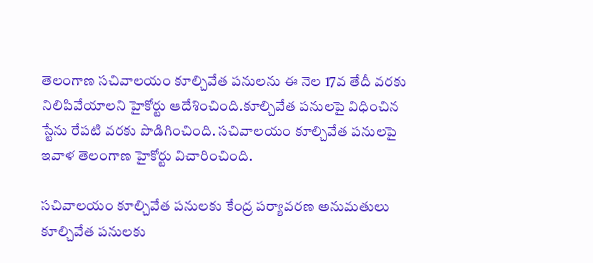తెలంగాణ సచివాలయం కూల్చివేత పనులను ఈ నెల 17వ తేదీ వరకు నిలిపివేయాలని హైకోర్టు ఆదేశించింది.కూల్చివేత పనులపై విధించిన స్టేను రేపటి వరకు పొడిగించింది. సచివాలయం కూల్చివేత పనులపై ఇవాళ తెలంగాణ హైకోర్టు విచారించింది.

సచివాలయం కూల్చివేత పనులకు కేంద్ర పర్యావరణ అనుమతులు కూల్చివేత పనులకు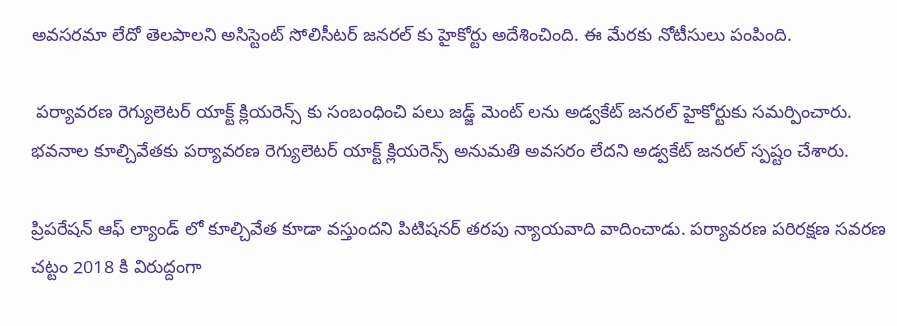అవసరమా లేదో తెలపాలని అసిస్టెంట్ సోలిసీటర్ జనరల్ కు హైకోర్టు అదేశించింది. ఈ మేరకు నోటీసులు పంపింది.

 పర్యావరణ రెగ్యులెటర్ యాక్ట్ క్లియరెన్స్ కు సంబంధించి పలు జడ్జ్ మెంట్ లను అడ్వకేట్ జనరల్ హైకోర్టుకు సమర్పించారు. భవనాల కూల్చివేతకు పర్యావరణ రెగ్యులెటర్ యాక్ట్ క్లియరెన్స్ అనుమతి అవసరం లేదని అడ్వకేట్ జనరల్ స్పష్టం చేశారు.

ప్రిపరేషన్ ఆఫ్ ల్యాండ్ లో కూల్చివేత కూడా వస్తుందని పిటిషనర్ తరపు న్యాయవాది వాదించాడు. పర్యావరణ పరిరక్షణ సవరణ చట్టం 2018 కి విరుద్దంగా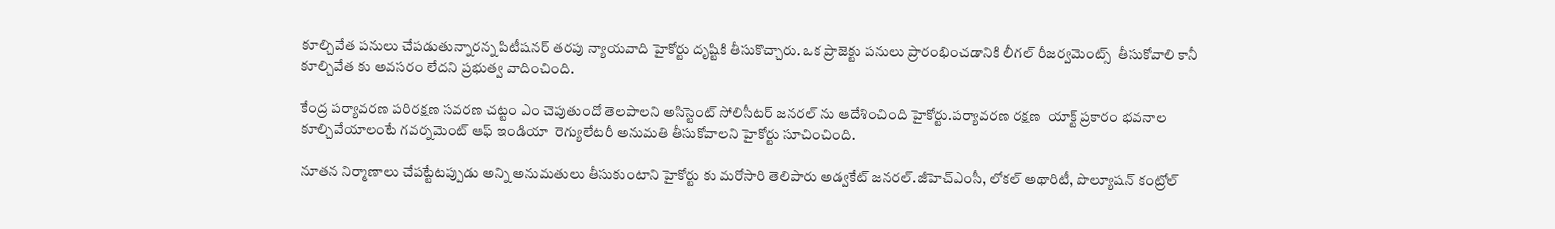కూల్చివేత పనులు చేపడుతున్నారన్న పిటీషనర్ తరపు న్యాయవాది హైకోర్టు దృష్టికి తీసుకొచ్చారు. ఒక ప్రాజెక్టు పనులు ప్రారంభించడానికి లీగల్ రీజర్వమెంట్స్  తీసుకోవాలి కానీ కూల్చివేత కు అవసరం లేదని ప్రభుత్వ వాదించింది.

కేంద్ర పర్యావరణ పరిరక్షణ సవరణ చట్టం ఎం చెపుతుందో తెలపాలని అసిస్టెంట్ సోలిసీటర్ జనరల్ ను ఆదేశించింది హైకోర్టు.పర్యావరణ రక్షణ  యాక్ట్ ప్రకారం భవనాల కూల్చివేయాలంటే గవర్నమెంట్ ఆఫ్ ఇండియా  రెగ్యులేటరీ అనుమతి తీసుకోవాలని హైకోర్టు సూచించింది.

నూతన నిర్మాణాలు చేపట్టేటప్పుడు అన్ని అనుమతులు తీసుకుంటాని హైకోర్టు కు మరోసారి తెలిపారు అడ్వకేట్ జనరల్.జీహెచ్ఎంసీ, లోకల్ అథారిటీ, పొల్యూషన్ కంట్రోల్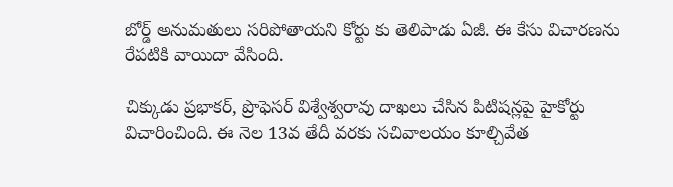బోర్డ్ అనుమతులు సరిపోతాయని కోర్టు కు తెలిపాడు ఏజీ. ఈ కేసు విచారణను రేపటికి వాయిదా వేసింది.

చిక్కుడు ప్రభాకర్, ప్రొఫెసర్ విశ్వేశ్వరావు దాఖలు చేసిన పిటిషన్లపై హైకోర్టు విచారించింది. ఈ నెల 13వ తేదీ వరకు సచివాలయం కూల్చివేత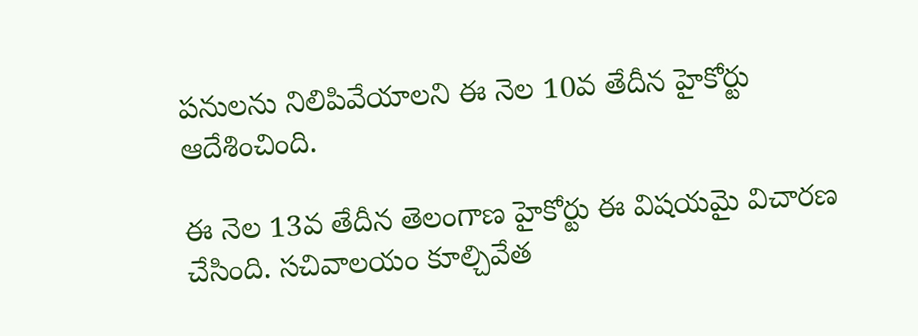పనులను నిలిపివేయాలని ఈ నెల 10వ తేదీన హైకోర్టు ఆదేశించింది.

ఈ నెల 13వ తేదీన తెలంగాణ హైకోర్టు ఈ విషయమై విచారణ చేసింది. సచివాలయం కూల్చివేత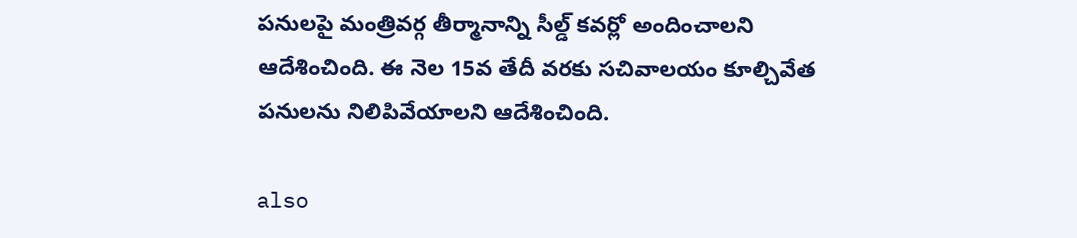పనులపై మంత్రివర్గ తీర్మానాన్ని సీల్డ్ కవర్లో అందించాలని ఆదేశించింది. ఈ నెల 15వ తేదీ వరకు సచివాలయం కూల్చివేత పనులను నిలిపివేయాలని ఆదేశించింది.

also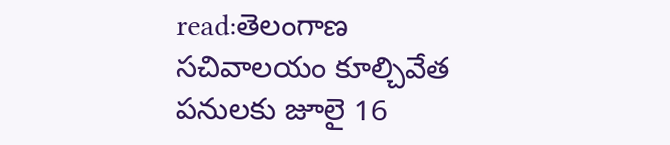read:తెలంగాణ సచివాలయం కూల్చివేత పనులకు జూలై 16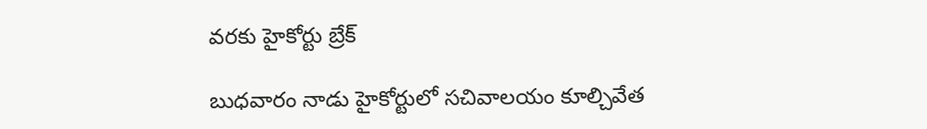వరకు హైకోర్టు బ్రేక్

బుధవారం నాడు హైకోర్టులో సచివాలయం కూల్చివేత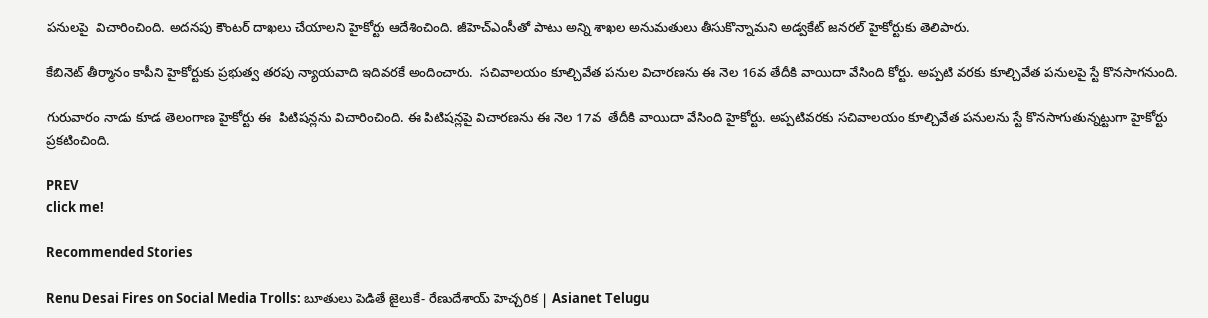పనులపై  విచారించింది. అదనపు కౌంటర్ దాఖలు చేయాలని హైకోర్టు ఆదేశించింది. జీహెచ్ఎంసీతో పాటు అన్ని శాఖల అనుమతులు తీసుకొన్నామని అడ్వకేట్ జనరల్ హైకోర్టుకు తెలిపారు.

కేబినెట్ తీర్మానం కాపీని హైకోర్టుకు ప్రభుత్వ తరపు న్యాయవాది ఇదివరకే అందించారు.  సచివాలయం కూల్చివేత పనుల విచారణను ఈ నెల 16వ తేదీకి వాయిదా వేసింది కోర్టు. అప్పటి వరకు కూల్చివేత పనులపై స్టే కొనసాగనుంది.

గురువారం నాడు కూడ తెలంగాణ హైకోర్టు ఈ  పిటిషన్లను విచారించింది. ఈ పిటిషన్లపై విచారణను ఈ నెల 17వ  తేదీకి వాయిదా వేసింది హైకోర్టు. అప్పటివరకు సచివాలయం కూల్చివేత పనులను స్టే కొనసాగుతున్నట్టుగా హైకోర్టు ప్రకటించింది.

PREV
click me!

Recommended Stories

Renu Desai Fires on Social Media Trolls: బూతులు పెడితే జైలుకే- రేణుదేశాయ్ హెచ్చరిక | Asianet Telugu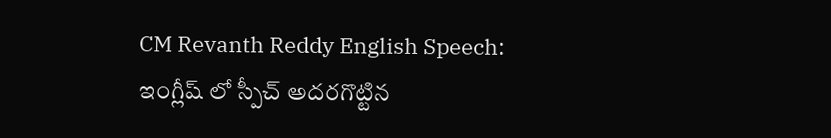CM Revanth Reddy English Speech: ఇంగ్లీష్ లో స్పీచ్ అదరగొట్టిన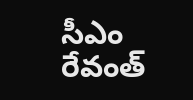సీఎం రేవంత్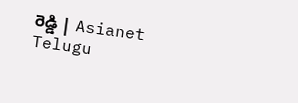రెడ్డి | Asianet Telugu